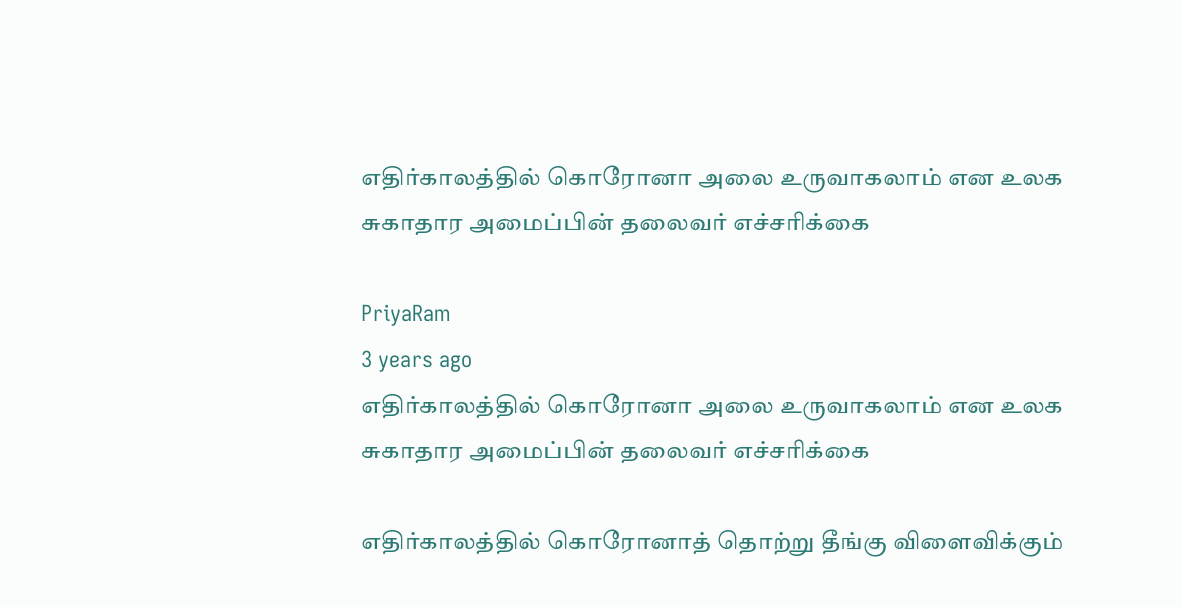எதிர்காலத்தில் கொரோனா அலை உருவாகலாம் என உலக சுகாதார அமைப்பின் தலைவர் எச்சரிக்கை

PriyaRam
3 years ago
எதிர்காலத்தில் கொரோனா அலை உருவாகலாம் என உலக சுகாதார அமைப்பின் தலைவர் எச்சரிக்கை

எதிர்காலத்தில் கொரோனாத் தொற்று தீங்கு விளைவிக்கும்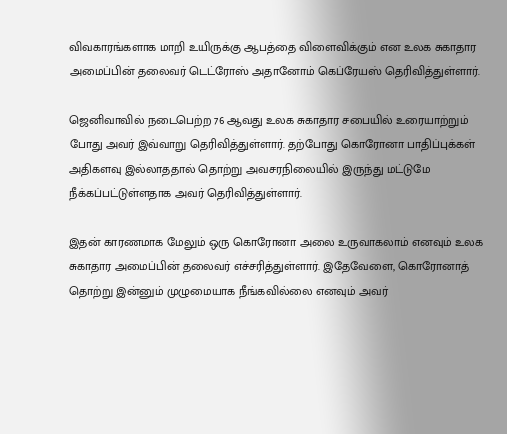விவகாரங்களாக மாறி உயிருக்கு ஆபத்தை விளைவிக்கும் என உலக சுகாதார அமைப்பின் தலைவர் டெட்ரோஸ் அதானோம் கெப்ரேயஸ் தெரிவித்துள்ளார்.

ஜெனிவாவில் நடைபெற்ற 76 ஆவது உலக சுகாதார சபையில் உரையாற்றும் போது அவர் இவ்வாறு தெரிவித்துள்ளார். தற்போது கொரோனா பாதிப்புக்கள் அதிகளவு இல்லாததால் தொற்று அவசரநிலையில் இருந்து மட்டுமே நீக்கப்பட்டுள்ளதாக அவர் தெரிவித்துள்ளார்.

இதன் காரணமாக மேலும் ஒரு கொரோனா அலை உருவாகலாம் எனவும் உலக சுகாதார அமைப்பின் தலைவர் எச்சரித்துள்ளார். இதேவேளை, கொரோனாத் தொற்று இன்னும் முழுமையாக நீங்கவில்லை எனவும் அவர்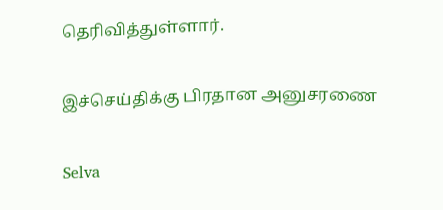தெரிவித்துள்ளார்.

இச்செய்திக்கு பிரதான அனுசரணை

Selva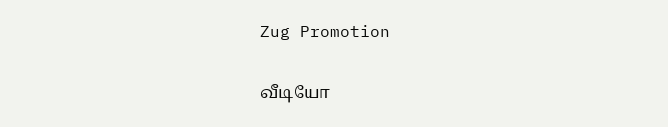Zug Promotion

வீடியோ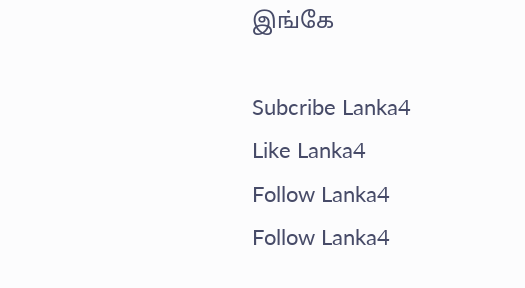இங்கே

Subcribe Lanka4
Like Lanka4
Follow Lanka4
Follow Lanka4